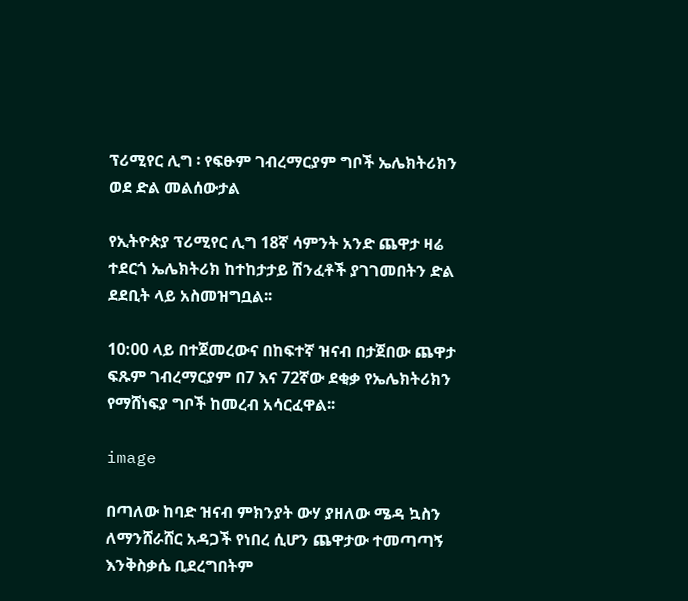ፕሪሚየር ሊግ ፡ የፍፁም ገብረማርያም ግቦች ኤሌክትሪክን ወደ ድል መልሰውታል

የኢትዮጵያ ፕሪሚየር ሊግ 18ኛ ሳምንት አንድ ጨዋታ ዛሬ ተደርጎ ኤሌክትሪክ ከተከታታይ ሽንፈቶች ያገገመበትን ድል ደደቢት ላይ አስመዝግቧል፡፡

10:00 ላይ በተጀመረውና በከፍተኛ ዝናብ በታጀበው ጨዋታ ፍጹም ገብረማርያም በ7 እና 72ኛው ደቂቃ የኤሌክትሪክን የማሸነፍያ ግቦች ከመረብ አሳርፈዋል፡፡

image

በጣለው ከባድ ዝናብ ምክንያት ውሃ ያዘለው ሜዳ ኳስን ለማንሸራሸር አዳጋች የነበረ ሲሆን ጨዋታው ተመጣጣኝ እንቅስቃሴ ቢደረግበትም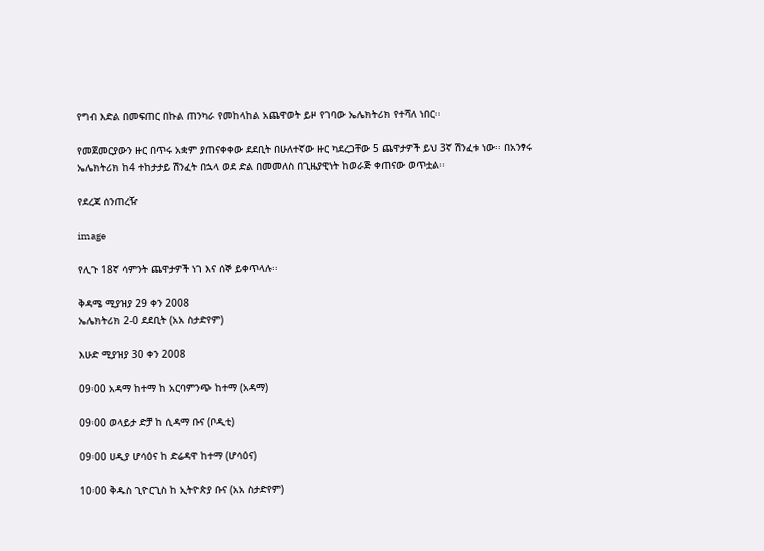የግብ እድል በመፍጠር በኩል ጠንካራ የመከላከል አጨዋወት ይዞ የገባው ኤሌክትሪክ የተሻለ ነበር፡፡

የመጀመርያውን ዙር በጥሩ አቋም ያጠናቀቀው ደደቢት በሁለተኛው ዙር ካደረጋቸው 5 ጨዋታዎች ይህ 3ኛ ሽንፈቱ ነው፡፡ በአንፃሩ ኤሌክትሪክ ከ4 ተከታታይ ሽንፈት በኋላ ወደ ድል በመመለስ በጊዜያዊነት ከወራጅ ቀጠናው ወጥቷል፡፡

የደረጃ ሰንጠረዥ

image

የሊጉ 18ኛ ሳምንት ጨዋታዎች ነገ እና ሰኞ ይቀጥላሉ፡፡

ቅዳሜ ሚያዝያ 29 ቀን 2008
ኤሌክትሪክ 2-0 ደደቢት (አአ ስታድየም)

እሁድ ሚያዝያ 30 ቀን 2008

09፡00 አዳማ ከተማ ከ አርባምንጭ ከተማ (አዳማ)

09፡00 ወላይታ ድቻ ከ ሲዳማ ቡና (ቦዲቲ)

09፡00 ሀዲያ ሆሳዕና ከ ድሬዳዋ ከተማ (ሆሳዕና)

10፡00 ቅዱስ ጊዮርጊስ ከ ኢትዮጵያ ቡና (አአ ስታድየም)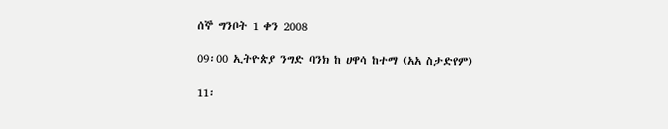ሰኞ ግንቦት 1 ቀን 2008

09፡00 ኢትዮጵያ ንግድ ባንክ ከ ሀዋሳ ከተማ (አአ ስታድየም)

11፡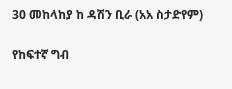30 መከላከያ ከ ዳሽን ቢራ (አአ ስታድየም)

የከፍተኛ ግብ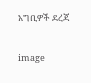አግቢዎች ደረጃ

image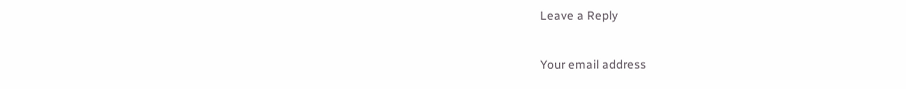Leave a Reply

Your email address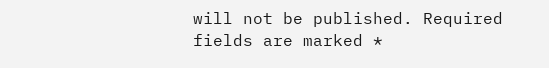will not be published. Required fields are marked *